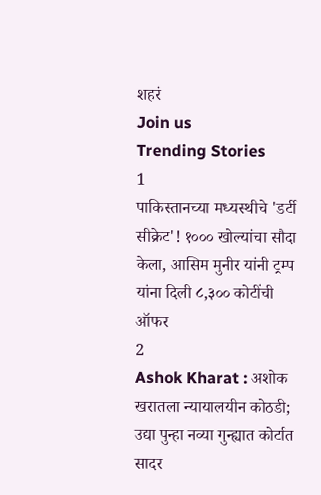शहरं
Join us
Trending Stories
1
पाकिस्तानच्या मध्यस्थीचे 'डर्टी सीक्रेट'! १००० खोल्यांचा सौदा केला, आसिम मुनीर यांनी ट्रम्प यांना दिली ८,३०० कोटींची ऑफर
2
Ashok Kharat : अशोक खरातला न्यायालयीन कोठडी; उद्या पुन्हा नव्या गुन्ह्यात कोर्टात सादर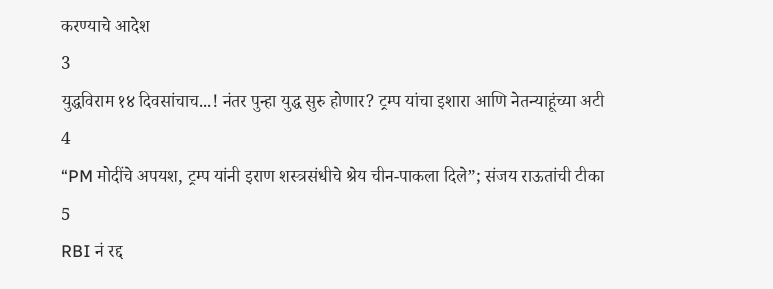करण्याचे आदेश
3
युद्धविराम १४ दिवसांचाच...! नंतर पुन्हा युद्ध सुरु होणार? ट्रम्प यांचा इशारा आणि नेतन्याहूंच्या अटी
4
“PM मोदींचे अपयश, ट्रम्प यांनी इराण शस्त्रसंधीचे श्रेय चीन-पाकला दिले”; संजय राऊतांची टीका
5
RBI नं रद्द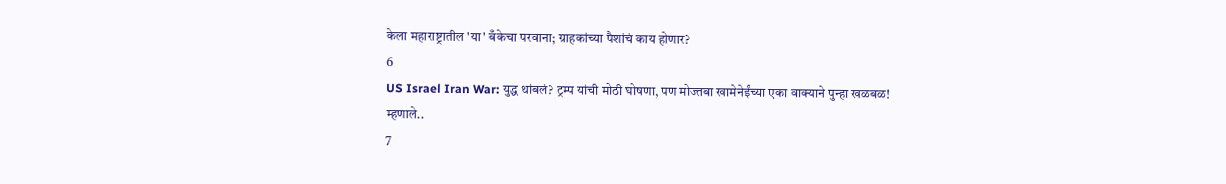केला महाराष्ट्रातील 'या' बँकेचा परवाना; ग्राहकांच्या पैशांचं काय होणार?
6
US Israel Iran War: युद्ध थांबलं? ट्रम्प यांची मोठी घोषणा, पण मोज्तबा खामेनेईंच्या एका वाक्याने पुन्हा खळबळ! म्हणाले..
7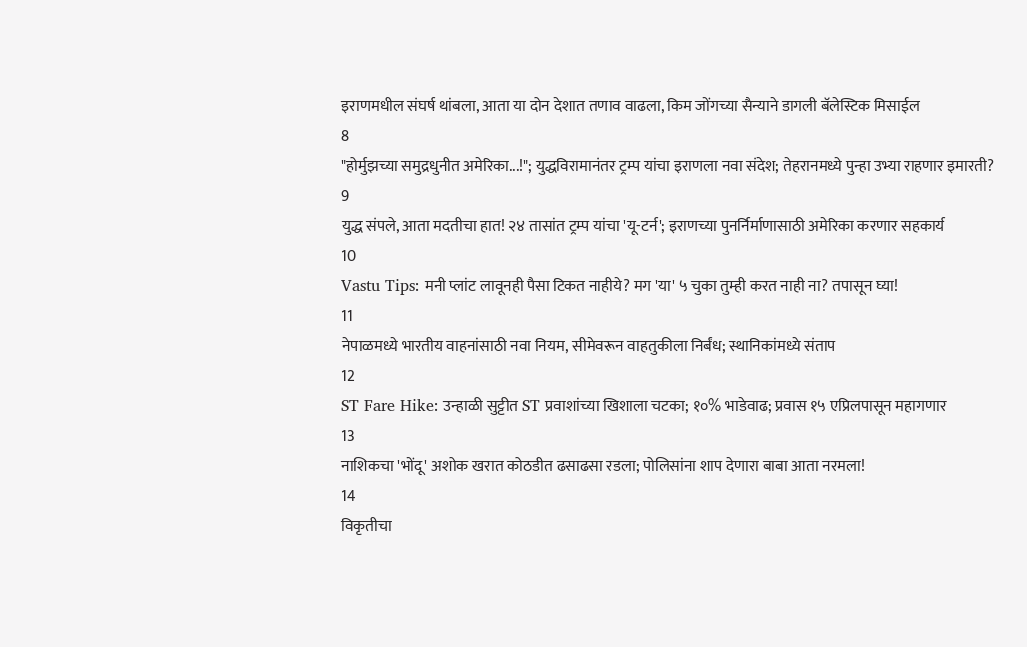इराणमधील संघर्ष थांबला, आता या दोन देशात तणाव वाढला, किम जोंगच्या सैन्याने डागली बॅलेस्टिक मिसाईल
8
"होर्मुझच्या समुद्रधुनीत अमेरिका...!"; युद्धविरामानंतर ट्रम्प यांचा इराणला नवा संदेश; तेहरानमध्ये पुन्हा उभ्या राहणार इमारती?
9
युद्ध संपले, आता मदतीचा हात! २४ तासांत ट्रम्प यांचा 'यू-टर्न'; इराणच्या पुनर्निर्माणासाठी अमेरिका करणार सहकार्य
10
Vastu Tips: मनी प्लांट लावूनही पैसा टिकत नाहीये? मग 'या' ५ चुका तुम्ही करत नाही ना? तपासून घ्या!
11
नेपाळमध्ये भारतीय वाहनांसाठी नवा नियम, सीमेवरून वाहतुकीला निर्बंध; स्थानिकांमध्ये संताप
12
ST Fare Hike: उन्हाळी सुट्टीत ST प्रवाशांच्या खिशाला चटका; १०% भाडेवाढ; प्रवास १५ एप्रिलपासून महागणार
13
नाशिकचा 'भोंदू' अशोक खरात कोठडीत ढसाढसा रडला; पोलिसांना शाप देणारा बाबा आता नरमला!
14
विकृतीचा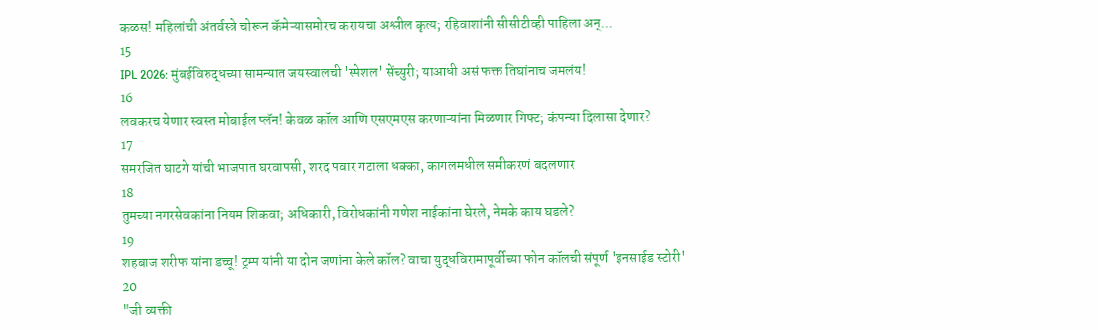कळस! महिलांची अंतर्वस्त्रे चोरून कॅमेऱ्यासमोरच करायचा अश्लील कृत्य; रहिवाशांनी सीसीटीव्ही पाहिला अन्...
15
IPL 2026: मुंबईविरुद्धच्या सामन्यात जयस्वालची 'स्पेशल' सेंच्युरी; याआधी असं फक्त तिघांनाच जमलंय!
16
लवकरच येणार स्वस्त मोबाईल प्लॅन! केवळ कॉल आणि एसएमएस करणाऱ्यांना मिळणार गिफ्ट; कंपन्या दिलासा देणार?
17
समरजित घाटगे यांची भाजपात घरवापसी, शरद पवार गटाला धक्का, कागलमधील समीकरणं बदलणार
18
तुमच्या नगरसेवकांना नियम शिकवा; अधिकारी, विरोधकांनी गणेश नाईकांना घेरले, नेमके काय घडले?
19
शहबाज शरीफ यांना डच्चू! ट्रम्प यांनी या दोन जणांना केले कॉल? वाचा युद्धविरामापूर्वीच्या फोन कॉलची संपूर्ण 'इनसाईड स्टोरी'
20
"जी व्यक्ती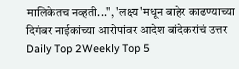मालिकेतच नव्हती...", 'लक्ष्य'मधून बाहेर काढण्याच्या दिगंबर नाईकांच्या आरोपांवर आदेश बांदेकरांचं उत्तर
Daily Top 2Weekly Top 5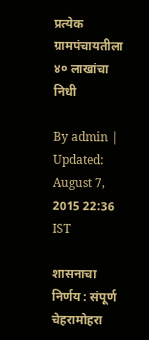प्रत्येक ग्रामपंचायतीला ४० लाखांचा निधी

By admin | Updated: August 7, 2015 22:36 IST

शासनाचा निर्णय : संपूर्ण चेहरामोहरा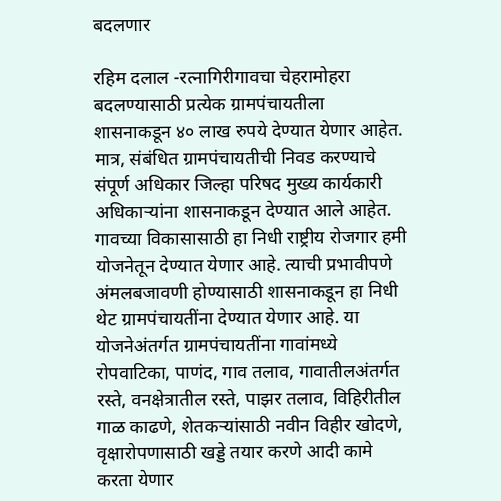बदलणार

रहिम दलाल -रत्नागिरीगावचा चेहरामोहरा बदलण्यासाठी प्रत्येक ग्रामपंचायतीला शासनाकडून ४० लाख रुपये देण्यात येणार आहेत. मात्र, संबंधित ग्रामपंचायतीची निवड करण्याचे संपूर्ण अधिकार जिल्हा परिषद मुख्य कार्यकारी अधिकाऱ्यांना शासनाकडून देण्यात आले आहेत. गावच्या विकासासाठी हा निधी राष्ट्रीय रोजगार हमी योजनेतून देण्यात येणार आहे. त्याची प्रभावीपणे अंमलबजावणी होण्यासाठी शासनाकडून हा निधी थेट ग्रामपंचायतींना देण्यात येणार आहे. या योजनेअंतर्गत ग्रामपंचायतींना गावांमध्ये रोपवाटिका, पाणंद, गाव तलाव, गावातीलअंतर्गत रस्ते, वनक्षेत्रातील रस्ते, पाझर तलाव, विहिरीतील गाळ काढणे, शेतकऱ्यांसाठी नवीन विहीर खोदणे, वृक्षारोपणासाठी खड्डे तयार करणे आदी कामे करता येणार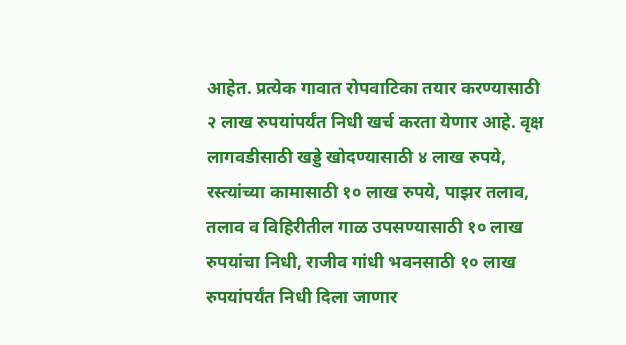आहेत. प्रत्येक गावात रोपवाटिका तयार करण्यासाठी २ लाख रुपयांपर्यंत निधी खर्च करता येणार आहे. वृक्ष लागवडीसाठी खड्डे खोदण्यासाठी ४ लाख रुपये, रस्त्यांच्या कामासाठी १० लाख रुपये, पाझर तलाव, तलाव व विहिरीतील गाळ उपसण्यासाठी १० लाख रुपयांचा निधी, राजीव गांधी भवनसाठी १० लाख रुपयांपर्यंत निधी दिला जाणार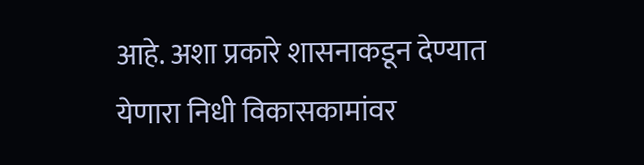आहे. अशा प्रकारे शासनाकडून देण्यात येणारा निधी विकासकामांवर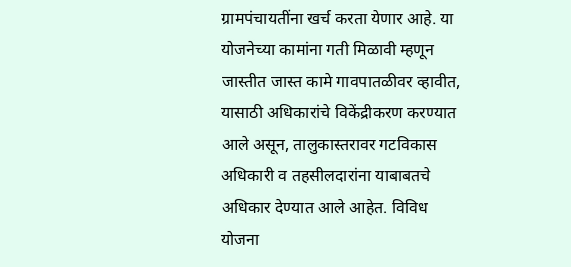ग्रामपंचायतींना खर्च करता येणार आहे. या योजनेच्या कामांना गती मिळावी म्हणून जास्तीत जास्त कामे गावपातळीवर व्हावीत, यासाठी अधिकारांचे विकेंद्रीकरण करण्यात आले असून, तालुकास्तरावर गटविकास अधिकारी व तहसीलदारांना याबाबतचे अधिकार देण्यात आले आहेत. विविध योजना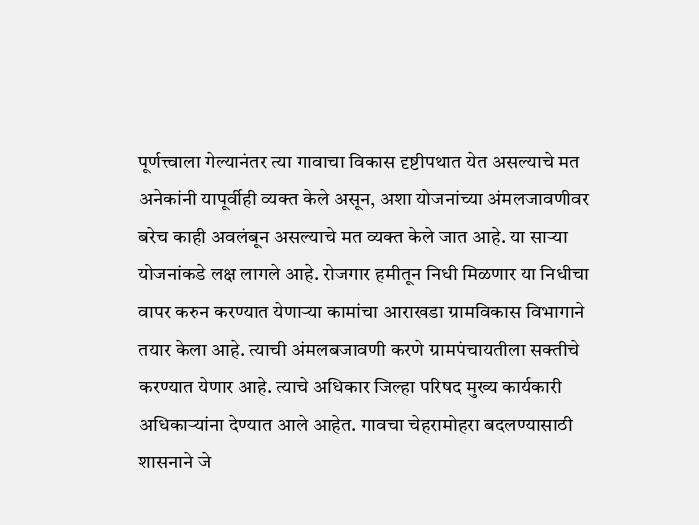पूर्णत्त्वाला गेल्यानंतर त्या गावाचा विकास दृष्टीपथात येत असल्याचे मत अनेकांनी यापूर्वीही व्यक्त केले असून, अशा योजनांच्या अंमलजावणीवर बरेच काही अवलंबून असल्याचे मत व्यक्त केले जात आहे. या साऱ्या योजनांकडे लक्ष लागले आहे. रोजगार हमीतून निधी मिळणार या निधीचा वापर करुन करण्यात येणाऱ्या कामांचा आराखडा ग्रामविकास विभागाने तयार केला आहे. त्याची अंमलबजावणी करणे ग्रामपंचायतीला सक्तीचे करण्यात येणार आहे. त्याचे अधिकार जिल्हा परिषद मुख्य कार्यकारी अधिकाऱ्यांना देण्यात आले आहेत. गावचा चेहरामोहरा बदलण्यासाठी शासनाने जे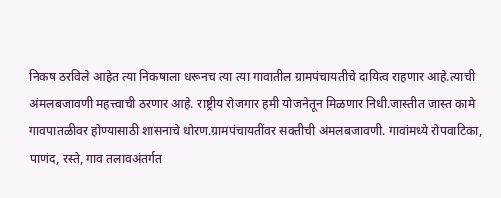निकष ठरविले आहेत त्या निकषाला धरूनच त्या त्या गावातील ग्रामपंचायतीचे दायित्व राहणार आहे.त्याची अंमलबजावणी महत्त्वाची ठरणार आहे. राष्ट्रीय रोजगार हमी योजनेतून मिळणार निधी.जास्तीत जास्त कामे गावपातळीवर होण्यासाठी शासनाचे धोरण.ग्रामपंचायतींवर सक्तीची अंमलबजावणी. गावांमध्ये रोपवाटिका, पाणंद, रस्ते, गाव तलावअंतर्गत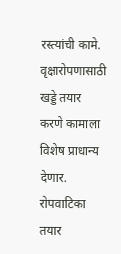रस्त्यांची कामे. वृक्षारोपणासाठी खड्डे तयार करणे कामाला विशेष प्राधान्य देणार. रोपवाटिका तयार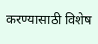करण्यासाठी विशेष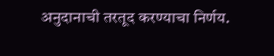अनुदानाची तरतूद करण्याचा निर्णय.